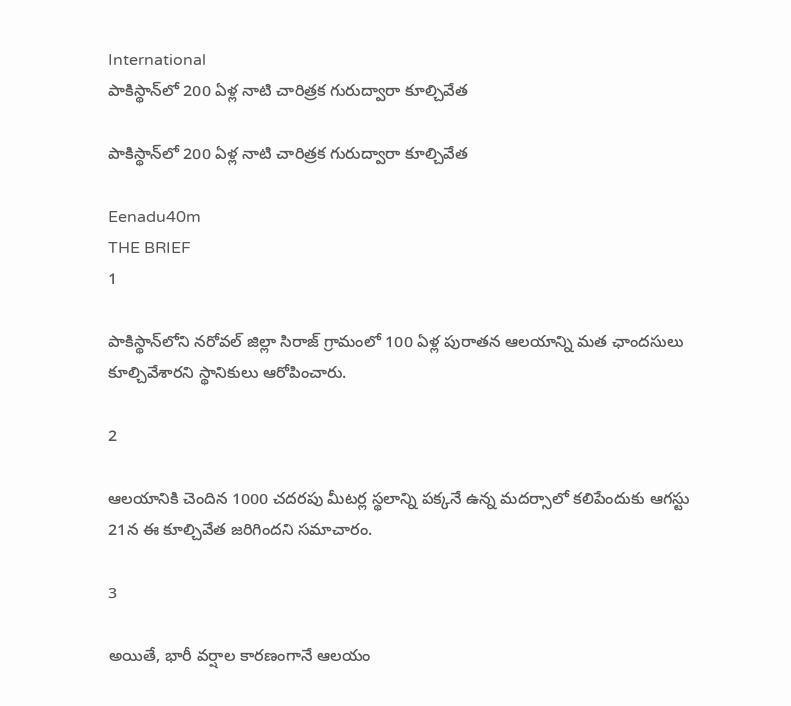International
పాకిస్థాన్‌లో 200 ఏళ్ల నాటి చారిత్రక గురుద్వారా కూల్చివేత

పాకిస్థాన్‌లో 200 ఏళ్ల నాటి చారిత్రక గురుద్వారా కూల్చివేత

Eenadu40m
THE BRIEF
1

పాకిస్థాన్‌లోని నరోవల్ జిల్లా సిరాజ్ గ్రామంలో 100 ఏళ్ల పురాతన ఆలయాన్ని మత ఛాందసులు కూల్చివేశారని స్థానికులు ఆరోపించారు.

2

ఆలయానికి చెందిన 1000 చదరపు మీటర్ల స్థలాన్ని పక్కనే ఉన్న మదర్సాలో కలిపేందుకు ఆగస్టు 21న ఈ కూల్చివేత జరిగిందని సమాచారం.

3

అయితే, భారీ వర్షాల కారణంగానే ఆలయం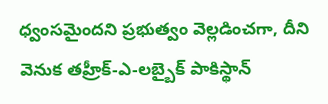ధ్వంసమైందని ప్రభుత్వం వెల్లడించగా, దీని వెనుక తహ్రీక్-ఎ-లబ్బైక్ పాకిస్థాన్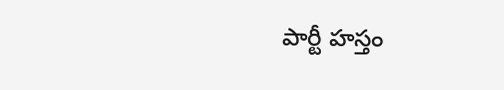పార్టీ హస్తం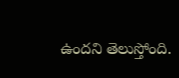ఉందని తెలుస్తోంది.